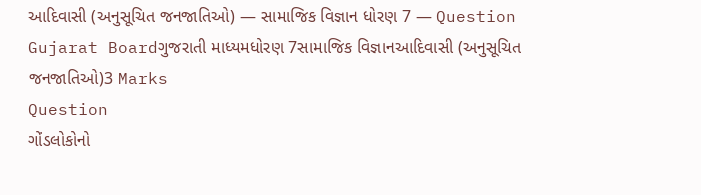આદિવાસી (અનુસૂચિત જનજાતિઓ) — સામાજિક વિજ્ઞાન ધોરણ 7 — Question
Gujarat Boardગુજરાતી માધ્યમધોરણ 7સામાજિક વિજ્ઞાનઆદિવાસી (અનુસૂચિત જનજાતિઓ)3 Marks
Question
ગોંડલોકોનો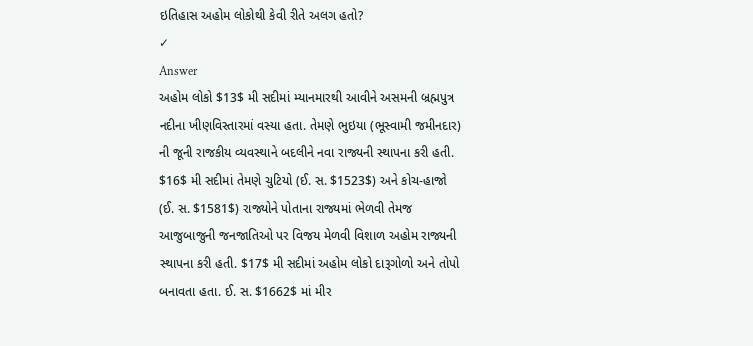ઇતિહાસ અહોમ લોકોથી કેવી રીતે અલગ હતો?
✓
Answer
અહોમ લોકો $13$ મી સદીમાં મ્યાનમારથી આવીને અસમની બ્રહ્મપુત્ર નદીના ખીણવિસ્તારમાં વસ્યા હતા. તેમણે ભુઇયા (ભૂસ્વામી જમીનદાર) ની જૂની રાજકીય વ્યવસ્થાને બદલીને નવા રાજ્યની સ્થાપના કરી હતી. $16$ મી સદીમાં તેમણે ચુટિયો (ઈ. સ. $1523$) અને કોચ-હાજો (ઈ. સ. $1581$) રાજ્યોને પોતાના રાજ્યમાં ભેળવી તેમજ આજુબાજુની જનજાતિઓ પર વિજય મેળવી વિશાળ અહોમ રાજ્યની સ્થાપના કરી હતી. $17$ મી સદીમાં અહોમ લોકો દારૂગોળો અને તોપો બનાવતા હતા. ઈ. સ. $1662$ માં મીર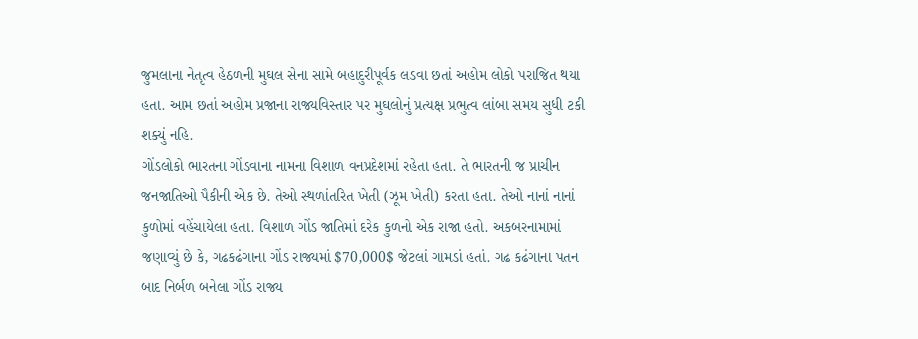જુમલાના નેતૃત્વ હેઠળની મુઘલ સેના સામે બહાદુરીપૂર્વક લડવા છતાં અહોમ લોકો પરાજિત થયા હતા. આમ છતાં અહોમ પ્રજાના રાજ્યવિસ્તાર પર મુઘલોનું પ્રત્યક્ષ પ્રભુત્વ લાંબા સમય સુધી ટકી શક્યું નહિ.
ગોંડલોકો ભારતના ગોંડવાના નામના વિશાળ વનપ્રદેશમાં રહેતા હતા. તે ભારતની જ પ્રાચીન જનજાતિઓ પૈકીની એક છે. તેઓ સ્થળાંતરિત ખેતી (ઝૂમ ખેતી) કરતા હતા. તેઓ નાનાં નાનાં કુળોમાં વહેંચાયેલા હતા. વિશાળ ગોંડ જાતિમાં દરેક કુળનો એક રાજા હતો. અકબરનામામાં જણાવ્યું છે કે, ગઢકઢંગાના ગોંડ રાજ્યમાં $70,000$ જેટલાં ગામડાં હતાં. ગઢ કઢંગાના પતન બાદ નિર્બળ બનેલા ગોંડ રાજ્ય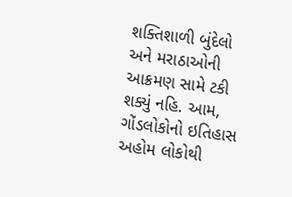શક્તિશાળી બુંદેલો અને મરાઠાઓની આક્રમણ સામે ટકી શક્યું નહિ. આમ, ગોંડલોકોનો ઇતિહાસ અહોમ લોકોથી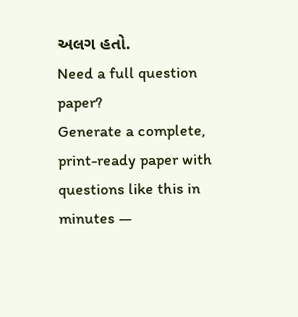અલગ હતો.
Need a full question paper?
Generate a complete, print-ready paper with questions like this in minutes —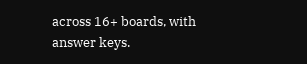across 16+ boards, with answer keys.